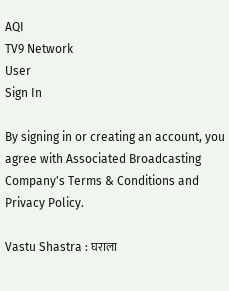AQI
TV9 Network
User
Sign In

By signing in or creating an account, you agree with Associated Broadcasting Company's Terms & Conditions and Privacy Policy.

Vastu Shastra : घराला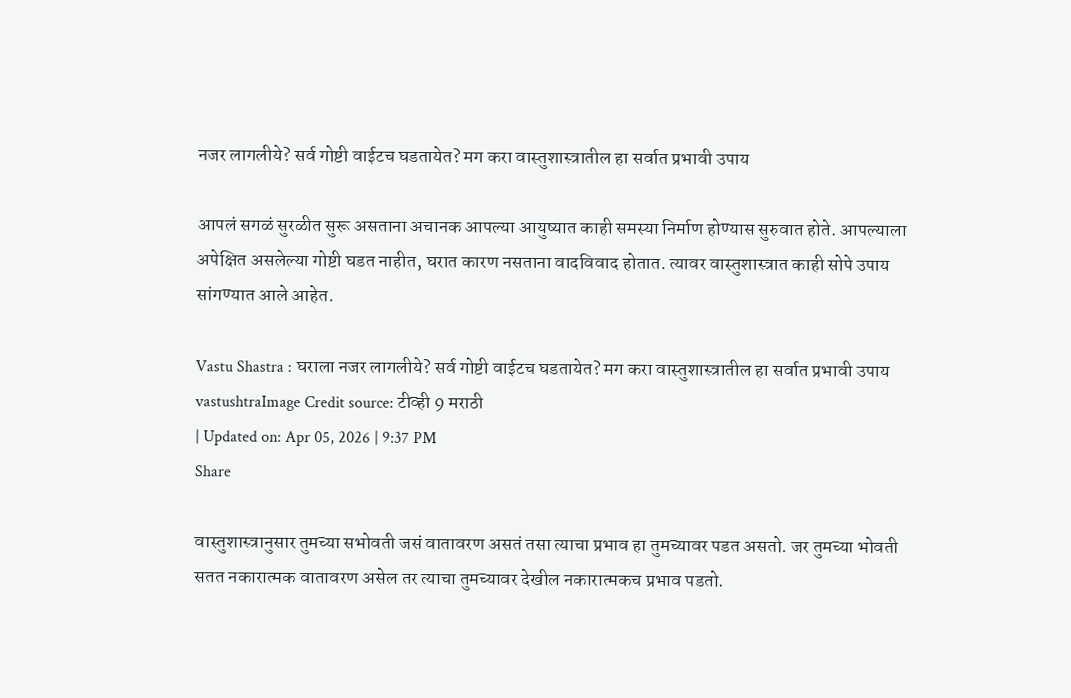नजर लागलीये? सर्व गोष्टी वाईटच घडतायेत? मग करा वास्तुशास्त्रातील हा सर्वात प्रभावी उपाय

आपलं सगळं सुरळीत सुरू असताना अचानक आपल्या आयुष्यात काही समस्या निर्माण होण्यास सुरुवात होते. आपल्याला अपेक्षित असलेल्या गोष्टी घडत नाहीत, घरात कारण नसताना वादविवाद होतात. त्यावर वास्तुशास्त्रात काही सोपे उपाय सांगण्यात आले आहेत.

Vastu Shastra : घराला नजर लागलीये? सर्व गोष्टी वाईटच घडतायेत? मग करा वास्तुशास्त्रातील हा सर्वात प्रभावी उपाय
vastushtraImage Credit source: टीव्ही 9 मराठी
| Updated on: Apr 05, 2026 | 9:37 PM
Share

वास्तुशास्त्रानुसार तुमच्या सभोवती जसं वातावरण असतं तसा त्याचा प्रभाव हा तुमच्यावर पडत असतो. जर तुमच्या भोवती सतत नकारात्मक वातावरण असेल तर त्याचा तुमच्यावर देखील नकारात्मकच प्रभाव पडतो.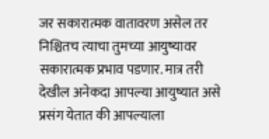जर सकारात्मक वातावरण असेल तर निश्चितच त्याचा तुमच्या आयुष्यावर सकारात्मक प्रभाव पडणार. मात्र तरी देखील अनेकदा आपल्या आयुष्यात असे प्रसंग येतात की आपल्याला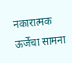नकारात्मक ऊर्जेचा सामना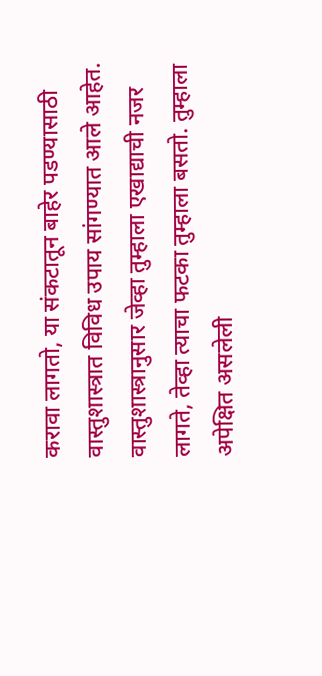करावा लागतो, या संकटातून बाहेर पडण्यासाठी वास्तुशास्त्रात विविध उपाय सांगण्यात आले आहेत. वास्तुशास्त्रानुसार जेव्हा तुम्हाला एखाद्याची नजर लागते, तेव्हा त्याचा फटका तुम्हाला बसतो. तुम्हाला अपेक्षित असलेली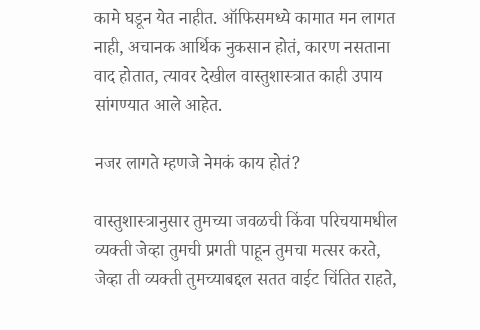कामे घडून येत नाहीत. ऑफिसमध्ये कामात मन लागत नाही, अचानक आर्थिक नुकसान होतं, कारण नसताना वाद होतात, त्यावर देखील वास्तुशास्त्रात काही उपाय सांगण्यात आले आहेत.

नजर लागते म्हणजे नेमकं काय होतं?

वास्तुशास्त्रानुसार तुमच्या जवळची किंवा परिचयामधील व्यक्ती जेव्हा तुमची प्रगती पाहून तुमचा मत्सर करते, जेव्हा ती व्यक्ती तुमच्याबद्दल सतत वाईट चिंतित राहते,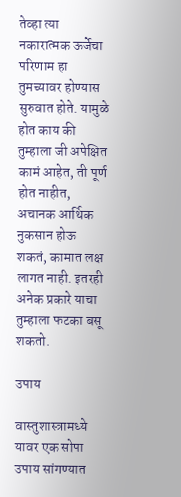तेव्हा त्या नकारात्मक ऊर्जेचा परिणाम हा तुमच्यावर होण्यास सुरुवात होते. यामुळे होत काय की तुम्हाला जी अपेक्षित कामं आहेत, ती पूर्ण होत नाहीत, अचानक आर्थिक नुकसान होऊ शकतं, कामात लक्ष लागत नाही. इतरही अनेक प्रकारे याचा तुम्हाला फटका बसू शकतो.

उपाय

वास्तुशास्त्रामध्ये यावर एक सोपा उपाय सांगण्यात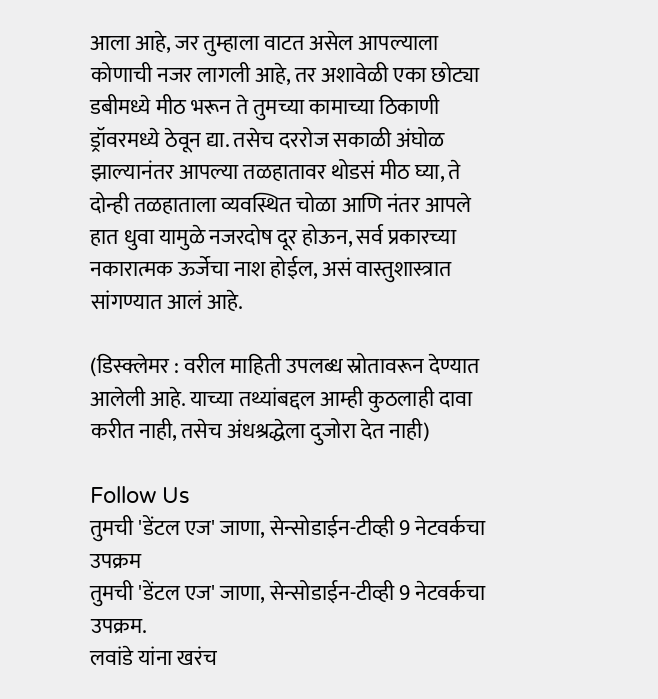आला आहे, जर तुम्हाला वाटत असेल आपल्याला कोणाची नजर लागली आहे, तर अशावेळी एका छोट्या डबीमध्ये मीठ भरून ते तुमच्या कामाच्या ठिकाणी ड्रॉवरमध्ये ठेवून द्या. तसेच दररोज सकाळी अंघोळ झाल्यानंतर आपल्या तळहातावर थोडसं मीठ घ्या, ते दोन्ही तळहाताला व्यवस्थित चोळा आणि नंतर आपले हात धुवा यामुळे नजरदोष दूर होऊन, सर्व प्रकारच्या नकारात्मक ऊर्जेचा नाश होईल, असं वास्तुशास्त्रात सांगण्यात आलं आहे.

(डिस्क्लेमर : वरील माहिती उपलब्ध स्रोतावरून देण्यात आलेली आहे. याच्या तथ्यांबद्दल आम्ही कुठलाही दावा करीत नाही, तसेच अंधश्रद्धेला दुजोरा देत नाही)

Follow Us
तुमची 'डेंटल एज' जाणा, सेन्सोडाईन-टीव्ही 9 नेटवर्कचा उपक्रम
तुमची 'डेंटल एज' जाणा, सेन्सोडाईन-टीव्ही 9 नेटवर्कचा उपक्रम.
लवांडे यांना खरंच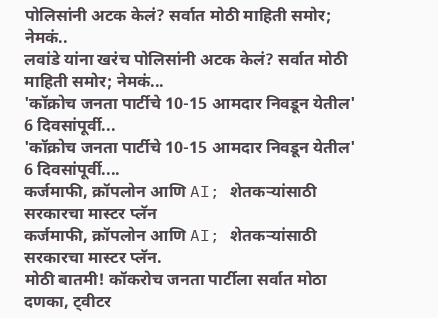पोलिसांनी अटक केलं? सर्वात मोठी माहिती समोर; नेमकं..
लवांडे यांना खरंच पोलिसांनी अटक केलं? सर्वात मोठी माहिती समोर; नेमकं...
'कॉक्रोच जनता पार्टीचे 10-15 आमदार निवडून येतील' 6 दिवसांपूर्वी...
'कॉक्रोच जनता पार्टीचे 10-15 आमदार निवडून येतील' 6 दिवसांपूर्वी....
कर्जमाफी, क्रॉपलोन आणि AI; शेतकऱ्यांसाठी सरकारचा मास्टर प्लॅन
कर्जमाफी, क्रॉपलोन आणि AI; शेतकऱ्यांसाठी सरकारचा मास्टर प्लॅन.
मोठी बातमी! कॉकरोच जनता पार्टीला सर्वात मोठा दणका, ट्वीटर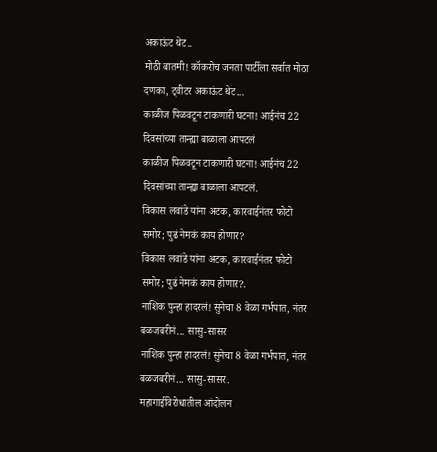अकाऊंट थेट..
मोठी बातमी! कॉकरोच जनता पार्टीला सर्वात मोठा दणका, ट्वीटर अकाऊंट थेट...
काळीज पिळवटून टाकणारी घटना! आईनंच 22 दिवसांच्या तान्ह्या बाळाला आपटलं
काळीज पिळवटून टाकणारी घटना! आईनंच 22 दिवसांच्या तान्ह्या बाळाला आपटलं.
विकास लवांडे यांना अटक, कारवाईनंतर फोटो समोर; पुढं नेमकं काय होणार?
विकास लवांडे यांना अटक, कारवाईनंतर फोटो समोर; पुढं नेमकं काय होणार?.
नाशिक पुन्हा हादरलं! सुनेचा 8 वेळा गर्भपात, नंतर बळजबरीनं... सासु-सासर
नाशिक पुन्हा हादरलं! सुनेचा 8 वेळा गर्भपात, नंतर बळजबरीनं... सासु-सासर.
महागाईविरोधातील आंदोलन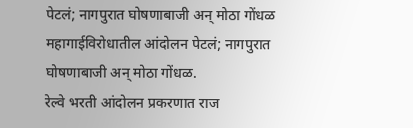पेटलं; नागपुरात घोषणाबाजी अन् मोठा गोंधळ
महागाईविरोधातील आंदोलन पेटलं; नागपुरात घोषणाबाजी अन् मोठा गोंधळ.
रेल्वे भरती आंदोलन प्रकरणात राज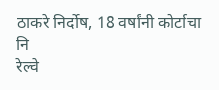ठाकरे निर्दोष, 18 वर्षांनी कोर्टाचा नि
रेल्वे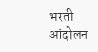भरती आंदोलन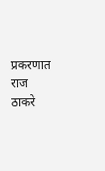प्रकरणात राज ठाकरे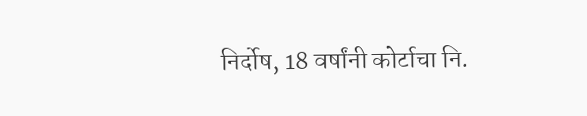निर्दोष, 18 वर्षांनी कोर्टाचा नि.